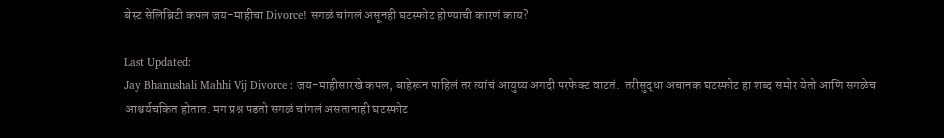बेस्ट सेलिब्रिटी कपल जय-माहीचा Divorce! सगळं चांगलं असूनही घटस्फोट होण्याची कारणं काय?

Last Updated:
Jay Bhanushali Mahhi Vij Divorce : जय-माहीसारखे कपल, बाहेरून पाहिलं तर त्यांचं आयुष्य अगदी परफेक्ट वाटतं.  तरीसुद्धा अचानक घटस्फोट हा शब्द समोर येतो आणि सगळेच आश्चर्यचकित होतात. मग प्रश्न पडतो सगळं चांगलं असतानाही घटस्फोट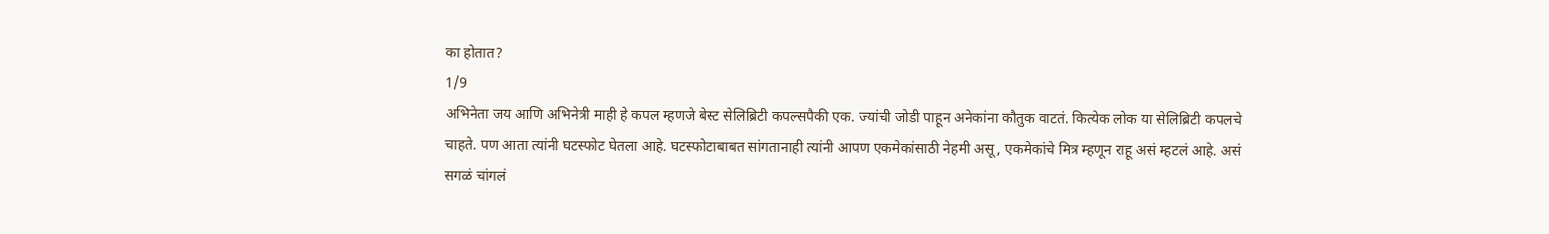का होतात?
1/9
अभिनेता जय आणि अभिनेत्री माही हे कपल म्हणजे बेस्ट सेलिब्रिटी कपल्सपैकी एक. ज्यांची जोडी पाहून अनेकांना कौतुक वाटतं. कित्येक लोक या सेलिब्रिटी कपलचे चाहते. पण आता त्यांनी घटस्फोट घेतला आहे. घटस्फोटाबाबत सांगतानाही त्यांनी आपण एकमेकांसाठी नेहमी असू, एकमेकांचे मित्र म्हणून राहू असं म्हटलं आहे. असं सगळं चांगलं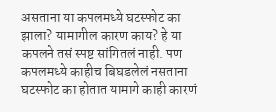असताना या कपलमध्ये घटस्फोट का झाला? यामागील कारण काय? हे या कपलने तसं स्पष्ट सांगितलं नाही. पण कपलमध्ये काहीच बिघडलेलं नसताना घटस्फोट का होतात यामागे काही कारणं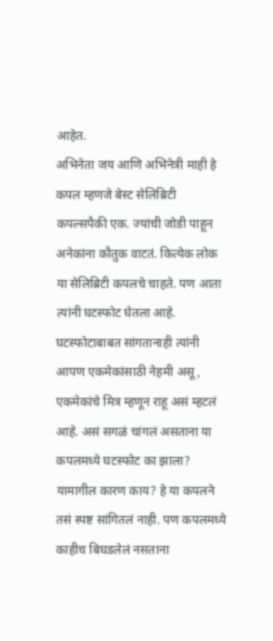आहेत.
अभिनेता जय आणि अभिनेत्री माही हे कपल म्हणजे बेस्ट सेलिब्रिटी कपल्सपैकी एक. ज्यांची जोडी पाहून अनेकांना कौतुक वाटतं. कित्येक लोक या सेलिब्रिटी कपलचे चाहते. पण आता त्यांनी घटस्फोट घेतला आहे. घटस्फोटाबाबत सांगतानाही त्यांनी आपण एकमेकांसाठी नेहमी असू, एकमेकांचे मित्र म्हणून राहू असं म्हटलं आहे. असं सगळं चांगलं असताना या कपलमध्ये घटस्फोट का झाला? यामागील कारण काय? हे या कपलने तसं स्पष्ट सांगितलं नाही. पण कपलमध्ये काहीच बिघडलेलं नसताना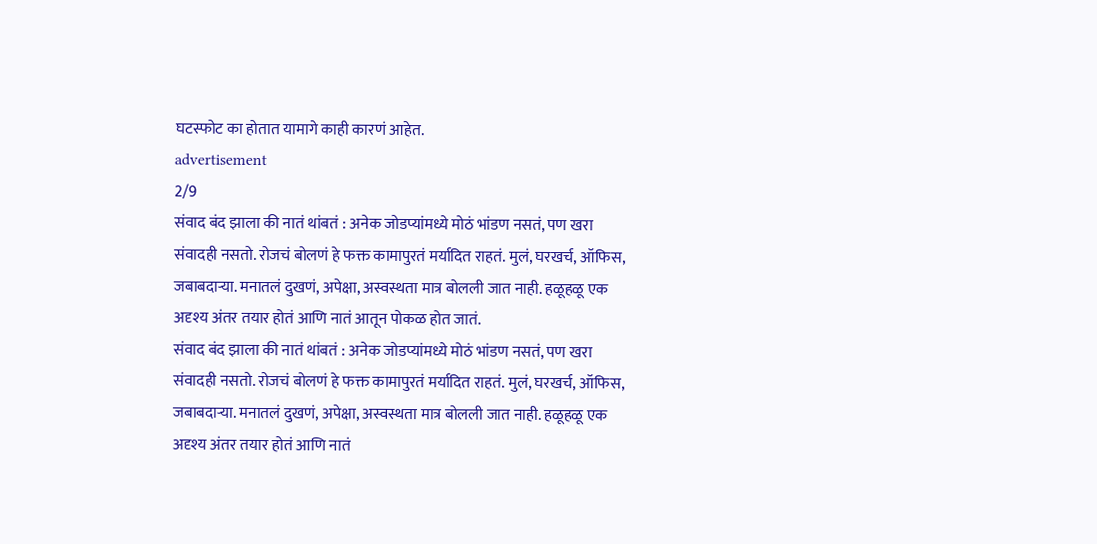घटस्फोट का होतात यामागे काही कारणं आहेत.
advertisement
2/9
संवाद बंद झाला की नातं थांबतं : अनेक जोडप्यांमध्ये मोठं भांडण नसतं, पण खरा संवादही नसतो. रोजचं बोलणं हे फक्त कामापुरतं मर्यादित राहतं. मुलं, घरखर्च, ऑफिस, जबाबदाऱ्या. मनातलं दुखणं, अपेक्षा, अस्वस्थता मात्र बोलली जात नाही. हळूहळू एक अदृश्य अंतर तयार होतं आणि नातं आतून पोकळ होत जातं.
संवाद बंद झाला की नातं थांबतं : अनेक जोडप्यांमध्ये मोठं भांडण नसतं, पण खरा संवादही नसतो. रोजचं बोलणं हे फक्त कामापुरतं मर्यादित राहतं. मुलं, घरखर्च, ऑफिस, जबाबदाऱ्या. मनातलं दुखणं, अपेक्षा, अस्वस्थता मात्र बोलली जात नाही. हळूहळू एक अदृश्य अंतर तयार होतं आणि नातं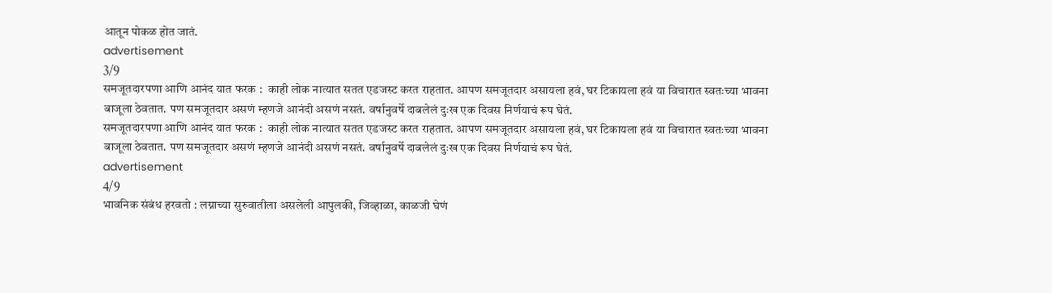आतून पोकळ होत जातं.
advertisement
3/9
समजूतदारपणा आणि आनंद यात फरक :  काही लोक नात्यात सतत एडजस्ट करत राहतात. आपण समजूतदार असायला हवं, घर टिकायला हवं या विचारात स्वतःच्या भावना बाजूला ठेवतात. पण समजूतदार असणं म्हणजे आनंदी असणं नसतं. वर्षानुवर्षे दाबलेलं दुःख एक दिवस निर्णयाचं रूप घेतं.
समजूतदारपणा आणि आनंद यात फरक :  काही लोक नात्यात सतत एडजस्ट करत राहतात. आपण समजूतदार असायला हवं, घर टिकायला हवं या विचारात स्वतःच्या भावना बाजूला ठेवतात. पण समजूतदार असणं म्हणजे आनंदी असणं नसतं. वर्षानुवर्षे दाबलेलं दुःख एक दिवस निर्णयाचं रूप घेतं.
advertisement
4/9
भावनिक संबंध हरवतो : लग्नाच्या सुरुवातीला असलेली आपुलकी, जिव्हाळा, काळजी घेणं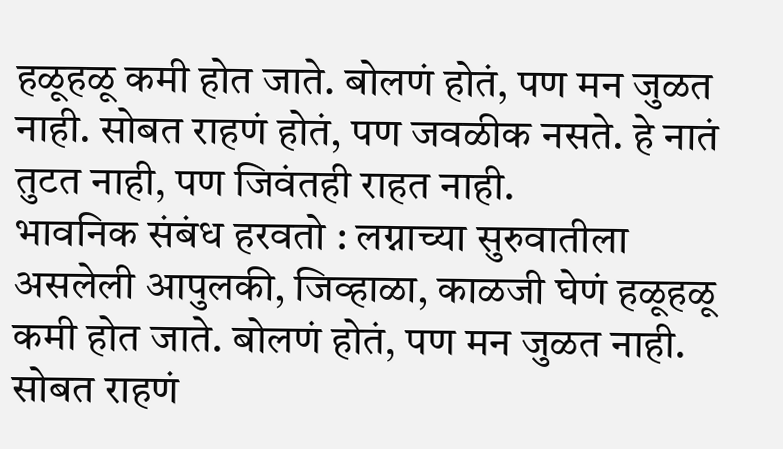हळूहळू कमी होत जाते. बोलणं होतं, पण मन जुळत नाही. सोबत राहणं होतं, पण जवळीक नसते. हे नातं तुटत नाही, पण जिवंतही राहत नाही.
भावनिक संबंध हरवतो : लग्नाच्या सुरुवातीला असलेली आपुलकी, जिव्हाळा, काळजी घेणं हळूहळू कमी होत जाते. बोलणं होतं, पण मन जुळत नाही. सोबत राहणं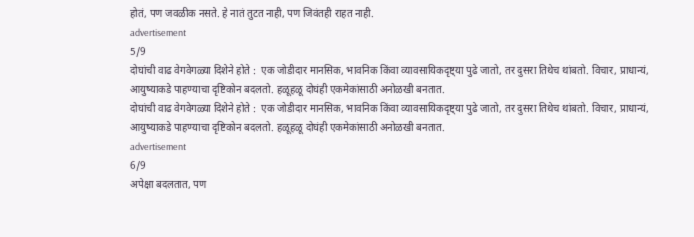होतं, पण जवळीक नसते. हे नातं तुटत नाही, पण जिवंतही राहत नाही.
advertisement
5/9
दोघांची वाढ वेगवेगळ्या दिशेने होते :  एक जोडीदार मानसिक, भावनिक किंवा व्यावसायिकदृष्ट्या पुढे जातो, तर दुसरा तिथेच थांबतो. विचार, प्राधान्यं, आयुष्याकडे पाहण्याचा दृष्टिकोन बदलतो. हळूहळू दोघंही एकमेकांसाठी अनोळखी बनतात.
दोघांची वाढ वेगवेगळ्या दिशेने होते :  एक जोडीदार मानसिक, भावनिक किंवा व्यावसायिकदृष्ट्या पुढे जातो, तर दुसरा तिथेच थांबतो. विचार, प्राधान्यं, आयुष्याकडे पाहण्याचा दृष्टिकोन बदलतो. हळूहळू दोघंही एकमेकांसाठी अनोळखी बनतात.
advertisement
6/9
अपेक्षा बदलतात, पण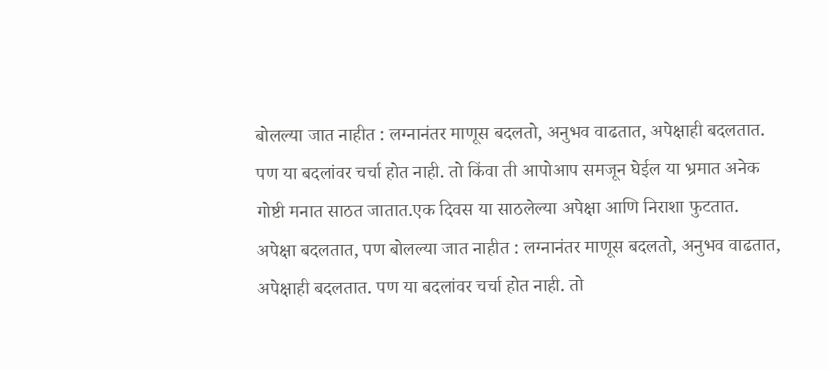बोलल्या जात नाहीत : लग्नानंतर माणूस बदलतो, अनुभव वाढतात, अपेक्षाही बदलतात. पण या बदलांवर चर्चा होत नाही. तो किंवा ती आपोआप समजून घेईल या भ्रमात अनेक गोष्टी मनात साठत जातात.एक दिवस या साठलेल्या अपेक्षा आणि निराशा फुटतात.
अपेक्षा बदलतात, पण बोलल्या जात नाहीत : लग्नानंतर माणूस बदलतो, अनुभव वाढतात, अपेक्षाही बदलतात. पण या बदलांवर चर्चा होत नाही. तो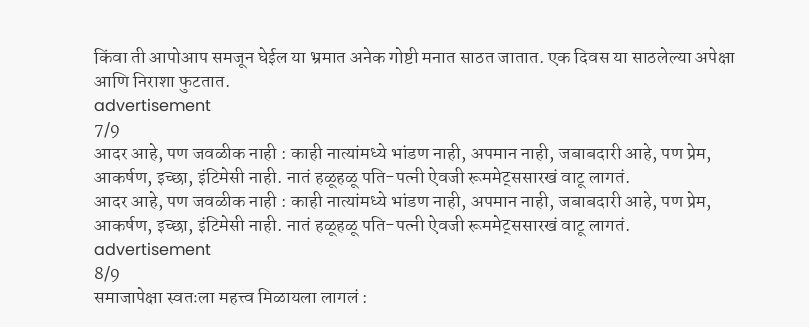किंवा ती आपोआप समजून घेईल या भ्रमात अनेक गोष्टी मनात साठत जातात. एक दिवस या साठलेल्या अपेक्षा आणि निराशा फुटतात.
advertisement
7/9
आदर आहे, पण जवळीक नाही : काही नात्यांमध्ये भांडण नाही, अपमान नाही, जबाबदारी आहे, पण प्रेम, आकर्षण, इच्छा, इंटिमेसी नाही. नातं हळूहळू पति-पत्नी ऐवजी रूममेट्ससारखं वाटू लागतं.
आदर आहे, पण जवळीक नाही : काही नात्यांमध्ये भांडण नाही, अपमान नाही, जबाबदारी आहे, पण प्रेम, आकर्षण, इच्छा, इंटिमेसी नाही. नातं हळूहळू पति-पत्नी ऐवजी रूममेट्ससारखं वाटू लागतं.
advertisement
8/9
समाजापेक्षा स्वतःला महत्त्व मिळायला लागलं :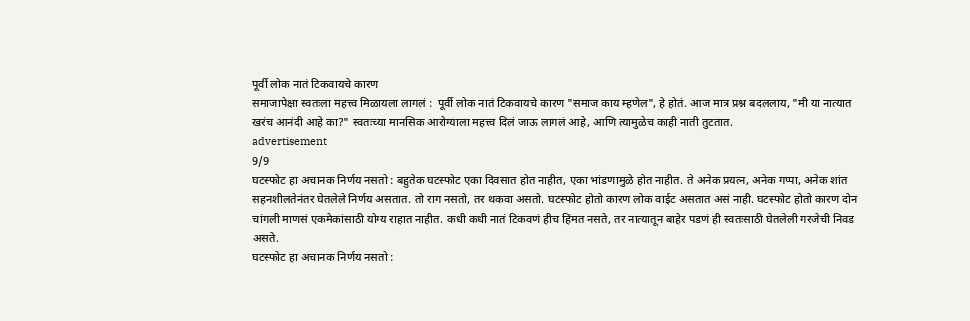पूर्वी लोक नातं टिकवायचे कारण
समाजापेक्षा स्वतःला महत्त्व मिळायला लागलं :  पूर्वी लोक नातं टिकवायचे कारण "समाज काय म्हणेल", हे होतं. आज मात्र प्रश्न बदललाय, "मी या नात्यात खरंच आनंदी आहे का?" स्वतःच्या मानसिक आरोग्याला महत्त्व दिलं जाऊ लागलं आहे, आणि त्यामुळेच काही नाती तुटतात.
advertisement
9/9
घटस्फोट हा अचानक निर्णय नसतो : बहुतेक घटस्फोट एका दिवसात होत नाहीत, एका भांडणामुळे होत नाहीत. ते अनेक प्रयत्न, अनेक गप्पा, अनेक शांत सहनशीलतेनंतर घेतलेले निर्णय असतात. तो राग नसतो, तर थकवा असतो. घटस्फोट होतो कारण लोक वाईट असतात असं नाही. घटस्फोट होतो कारण दोन चांगली माणसं एकमेकांसाठी योग्य राहात नाहीत. कधी कधी नातं टिकवणं हीच हिंमत नसते, तर नात्यातून बाहेर पडणं ही स्वतःसाठी घेतलेली गरजेची निवड असते.
घटस्फोट हा अचानक निर्णय नसतो :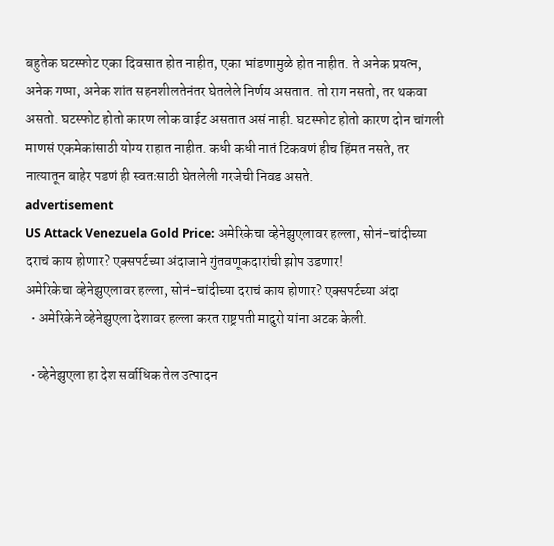बहुतेक घटस्फोट एका दिवसात होत नाहीत, एका भांडणामुळे होत नाहीत. ते अनेक प्रयत्न, अनेक गप्पा, अनेक शांत सहनशीलतेनंतर घेतलेले निर्णय असतात. तो राग नसतो, तर थकवा असतो. घटस्फोट होतो कारण लोक वाईट असतात असं नाही. घटस्फोट होतो कारण दोन चांगली माणसं एकमेकांसाठी योग्य राहात नाहीत. कधी कधी नातं टिकवणं हीच हिंमत नसते, तर नात्यातून बाहेर पडणं ही स्वतःसाठी घेतलेली गरजेची निवड असते.
advertisement
US Attack Venezuela Gold Price: अमेरिकेचा व्हेनेझुएलावर हल्ला, सोनं-चांदीच्या दराचं काय होणार? एक्सपर्टच्या अंदाजाने गुंतवणूकदारांची झोप उडणार!
अमेरिकेचा व्हेनेझुएलावर हल्ला, सोनं-चांदीच्या दराचं काय होणार? एक्सपर्टच्या अंदा
  • अमेरिकेने व्हेनेझुएला देशावर हल्ला करत राष्ट्रपती मादुरो यांना अटक केली.

  • व्हेनेझुएला हा देश सर्वाधिक तेल उत्पादन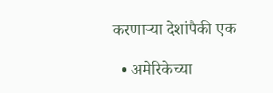करणाऱ्या देशांपैकी एक

  • अमेरिकेच्या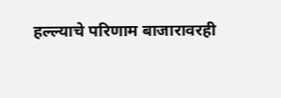हल्ल्याचे परिणाम बाजारावरही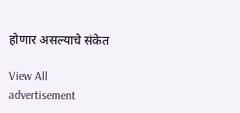होणार असल्याचे संकेत

View All
advertisement